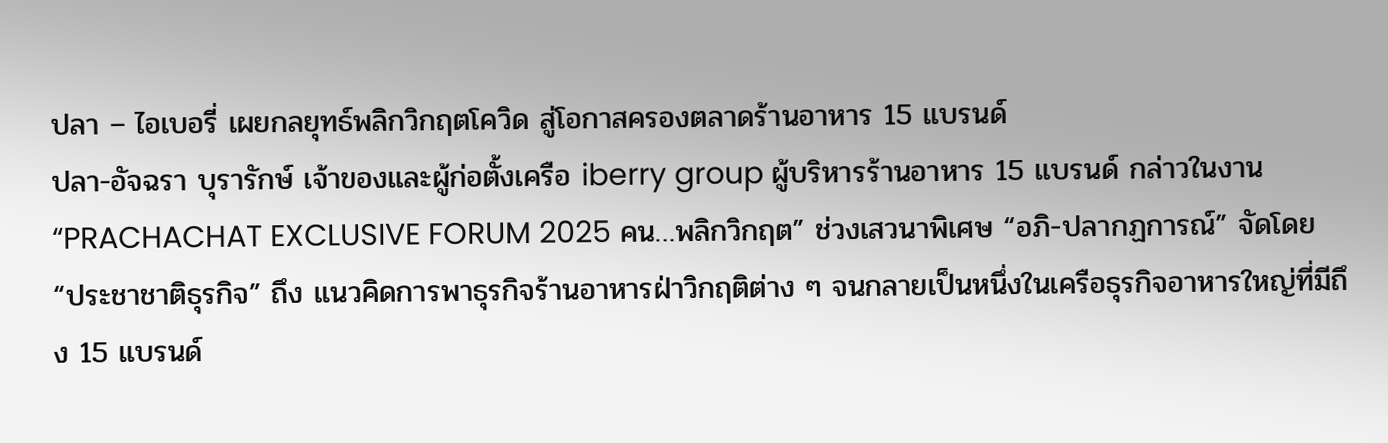ปลา – ไอเบอรี่ เผยกลยุทธ์พลิกวิกฤตโควิด สู่โอกาสครองตลาดร้านอาหาร 15 แบรนด์
ปลา-อัจฉรา บุรารักษ์ เจ้าของและผู้ก่อตั้งเครือ iberry group ผู้บริหารร้านอาหาร 15 แบรนด์ กล่าวในงาน “PRACHACHAT EXCLUSIVE FORUM 2025 คน…พลิกวิกฤต” ช่วงเสวนาพิเศษ “อภิ-ปลากฏการณ์” จัดโดย “ประชาชาติธุรกิจ” ถึง แนวคิดการพาธุรกิจร้านอาหารฝ่าวิกฤติต่าง ๆ จนกลายเป็นหนึ่งในเครือธุรกิจอาหารใหญ่ที่มีถึง 15 แบรนด์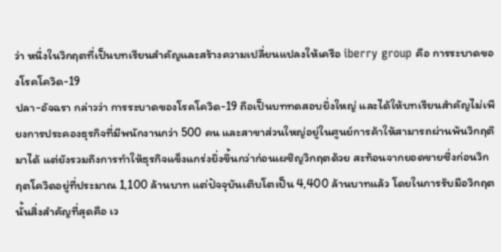ว่า หนึ่งในวิกฤตที่เป็นบทเรียนสำคัญและสร้างความเปลี่ยนแปลงให้เครือ iberry group คือ การระบาดของโรคโควิด-19
ปลา-อัจฉรา กล่าวว่า การระบาดของโรคโควิด-19 ถือเป็นบททดสอบยิ่งใหญ่ และได้ให้บทเรียนสำคัญไม่เพียงการประคองธุรกิจที่มีพนักงานกว่า 500 คน และสาขาส่วนใหญ่อยู่ในศูนย์การค้าให้สามารถผ่านพ้นวิกฤติมาได้ แต่ยังรวมถึงการทำให้ธุรกิจแข็งแกร่งยิ่งขึ้นกว่าก่อนเผชิญวิกฤตด้วย สะท้อนจากยอดขายซึ่งก่อนวิกฤตโควิดอยู่ที่ประมาณ 1,100 ล้านบาท แต่ปัจจุบันเติบโตเป็น 4,400 ล้านบาทแล้ว โดยในการรับมือวิกฤตนั้นสิ่งสำคัญที่สุดคือ เว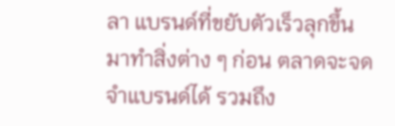ลา แบรนด์ที่ขยับตัวเร็วลุกขึ้นมาทำสิ่งต่าง ๆ ก่อน ตลาดจะจดจำแบรนด์ได้ รวมถึง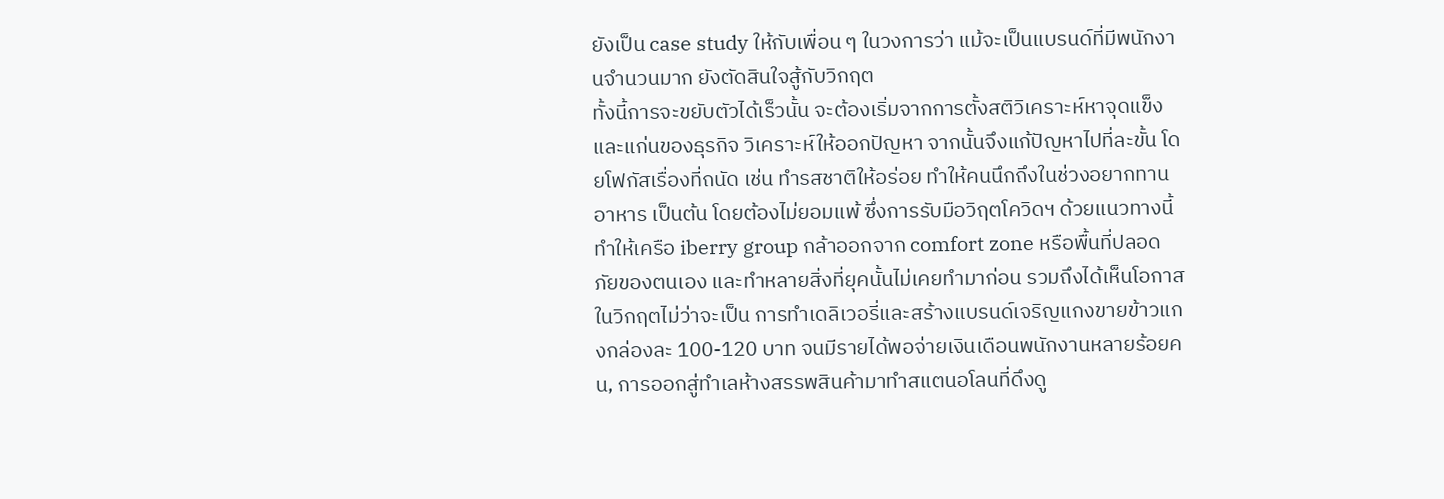ยังเป็น case study ให้กับเพื่อน ๆ ในวงการว่า แม้จะเป็นแบรนด์ที่มีพนักงานจำนวนมาก ยังตัดสินใจสู้กับวิกฤต
ทั้งนี้การจะขยับตัวได้เร็วนั้น จะต้องเริ่มจากการตั้งสติวิเคราะห์หาจุดแข็งและแก่นของธุรกิจ วิเคราะห์ให้ออกปัญหา จากนั้นจึงแก้ปัญหาไปที่ละขั้น โดยโฟกัสเรื่องที่ถนัด เช่น ทำรสชาติให้อร่อย ทำให้คนนึกถึงในช่วงอยากทานอาหาร เป็นต้น โดยต้องไม่ยอมแพ้ ซึ่งการรับมือวิฤตโควิดฯ ด้วยแนวทางนี้ทำให้เครือ iberry group กล้าออกจาก comfort zone หรือพื้นที่ปลอดภัยของตนเอง และทำหลายสิ่งที่ยุคนั้นไม่เคยทำมาก่อน รวมถึงได้เห็นโอกาสในวิกฤตไม่ว่าจะเป็น การทำเดลิเวอรี่และสร้างแบรนด์เจริญแกงขายข้าวแกงกล่องละ 100-120 บาท จนมีรายได้พอจ่ายเงินเดือนพนักงานหลายร้อยคน, การออกสู่ทำเลห้างสรรพสินค้ามาทำสแตนอโลนที่ดึงดู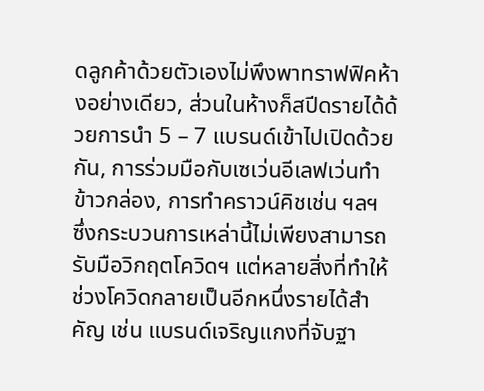ดลูกค้าด้วยตัวเองไม่พึงพาทราฟฟิคห้างอย่างเดียว, ส่วนในห้างก็สปีดรายได้ด้วยการนำ 5 – 7 แบรนด์เข้าไปเปิดด้วยกัน, การร่วมมือกับเซเว่นอีเลฟเว่นทำข้าวกล่อง, การทำคราวน์คิชเช่น ฯลฯ
ซึ่งกระบวนการเหล่านี้ไม่เพียงสามารถรับมือวิกฤตโควิดฯ แต่หลายสิ่งที่ทำให้ช่วงโควิดกลายเป็นอีกหนึ่งรายได้สำคัญ เช่น แบรนด์เจริญแกงที่จับฐา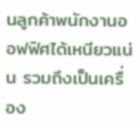นลูกค้าพนักงานออฟฟิศได้เหนียวแน่น รวมถึงเป็นเครื่อง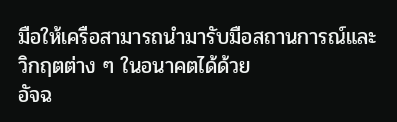มือให้เครือสามารถนำมารับมือสถานการณ์และวิกฤตต่าง ๆ ในอนาคตได้ด้วย
อัจฉ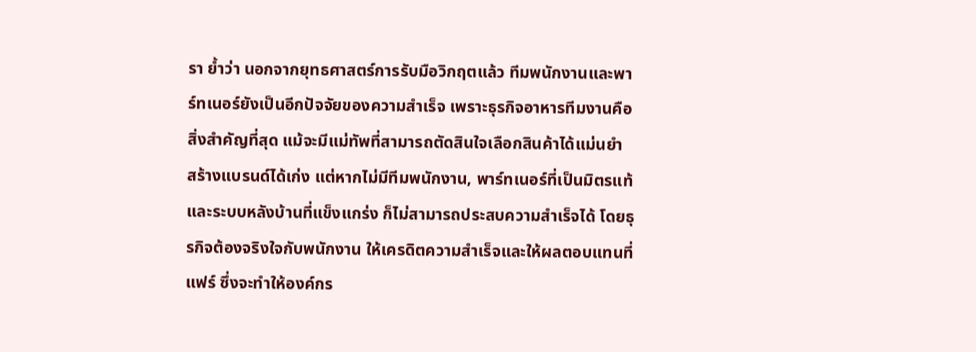รา ย้ำว่า นอกจากยุทธศาสตร์การรับมือวิกฤตแล้ว ทีมพนักงานและพาร์ทเนอร์ยังเป็นอีกปัจจัยของความสำเร็จ เพราะธุรกิจอาหารทีมงานคือสิ่งสำคัญที่สุด แม้จะมีแม่ทัพที่สามารถตัดสินใจเลือกสินค้าได้แม่นยำ สร้างแบรนด์ได้เก่ง แต่หากไม่มีทีมพนักงาน, พาร์ทเนอร์ที่เป็นมิตรแท้ และระบบหลังบ้านที่แข็งแกร่ง ก็ไม่สามารถประสบความสำเร็จได้ โดยธุรกิจต้องจริงใจกับพนักงาน ให้เครดิตความสำเร็จและให้ผลตอบแทนที่แฟร์ ซึ่งจะทำให้องค์กร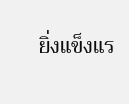ยิ่งแข็งแร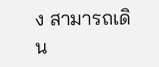ง สามารถเดิน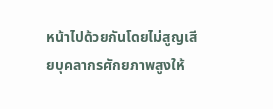หน้าไปด้วยกันโดยไม่สูญเสียบุคลากรศักยภาพสูงให้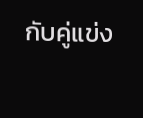กับคู่แข่ง